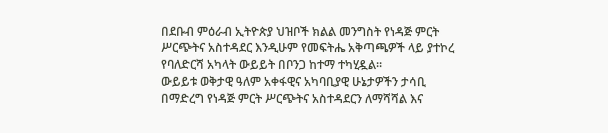በደቡብ ምዕራብ ኢትዮጵያ ህዝቦች ክልል መንግስት የነዳጅ ምርት ሥርጭትና አስተዳደር እንዲሁም የመፍትሔ አቅጣጫዎች ላይ ያተኮረ የባለድርሻ አካላት ውይይት በቦንጋ ከተማ ተካሂዷል።
ውይይቱ ወቅታዊ ዓለም አቀፋዊና አካባቢያዊ ሁኔታዎችን ታሳቢ በማድረግ የነዳጅ ምርት ሥርጭትና አስተዳደርን ለማሻሻል እና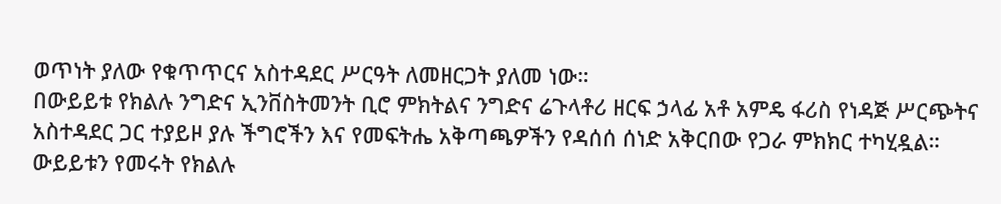ወጥነት ያለው የቁጥጥርና አስተዳደር ሥርዓት ለመዘርጋት ያለመ ነው።
በውይይቱ የክልሉ ንግድና ኢንቨስትመንት ቢሮ ምክትልና ንግድና ሬጉላቶሪ ዘርፍ ኃላፊ አቶ አምዴ ፋሪስ የነዳጅ ሥርጭትና አስተዳደር ጋር ተያይዞ ያሉ ችግሮችን እና የመፍትሔ አቅጣጫዎችን የዳሰሰ ሰነድ አቅርበው የጋራ ምክክር ተካሂዷል።
ውይይቱን የመሩት የክልሉ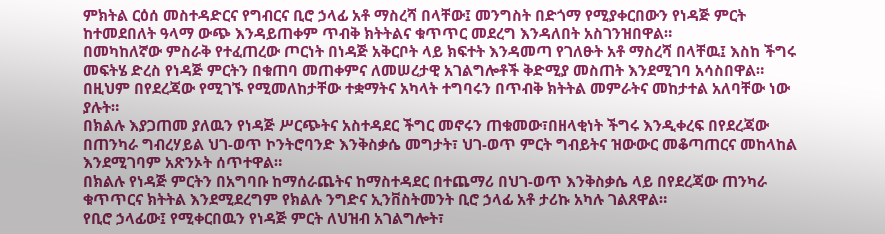ምክትል ርዕሰ መስተዳድርና የግብርና ቢሮ ኃላፊ አቶ ማስረሻ በላቸው፤ መንግስት በድጎማ የሚያቀርበውን የነዳጅ ምርት ከተመደበለት ዓላማ ውጭ እንዳይጠቀም ጥብቅ ክትትልና ቁጥጥር መደረግ እንዳለበት አስገንዝበዋል።
በመካከለኛው ምስራቅ የተፈጠረው ጦርነት በነዳጅ አቅርቦት ላይ ክፍተት እንዳመጣ የገለፁት አቶ ማስረሻ በላቸዉ፤ እስከ ችግሩ መፍትሄ ድረስ የነዳጅ ምርትን በቁጠባ መጠቀምና ለመሠረታዊ አገልግሎቶች ቅድሚያ መስጠት እንደሚገባ አሳስበዋል።
በዚህም በየደረጃው የሚገኙ የሚመለከታቸው ተቋማትና አካላት ተግባሩን በጥብቅ ክትትል መምራትና መከታተል አለባቸው ነው ያሉት።
በክልሉ እያጋጠመ ያለዉን የነዳጅ ሥርጭትና አስተዳደር ችግር መኖሩን ጠቁመው፣በዘላቂነት ችግሩ እንዲቀረፍ በየደረጃው በጠንካራ ግብረሃይል ህገ-ወጥ ኮንትሮባንድ እንቅስቃሴ መግታት፣ ህገ-ወጥ ምርት ግብይትና ዝውውር መቆጣጠርና መከላከል እንደሚገባም አጽንኦት ሰጥተዋል።
በክልሉ የነዳጅ ምርትን በአግባቡ ከማሰራጨትና ከማስተዳደር በተጨማሪ በህገ-ወጥ እንቅስቃሴ ላይ በየደረጃው ጠንካራ ቁጥጥርና ክትትል እንደሚደረግም የክልሉ ንግድና ኢንቨስትመንት ቢሮ ኃላፊ አቶ ታሪኩ አካሉ ገልጸዋል።
የቢሮ ኃላፊው፤ የሚቀርበዉን የነዳጅ ምርት ለህዝብ አገልግሎት፣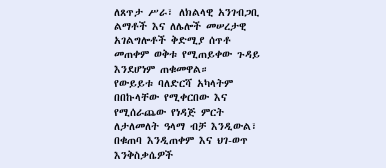ለጸጥታ ሥራ፣ ለክልላዊ አንገብጋቢ ልማቶች እና ለሌሎች መሠረታዊ አገልግሎቶች ቅድሚያ ሰጥቶ መጠቀም ወቅቱ የሚጠይቀው ጉዳይ እንደሆነም ጠቁመዋል።
የውይይቱ ባለድርሻ አካላትም በበኩላቸው የሚቀርበው እና የሚሰራጨው የነዳጅ ምርት ለታለመለት ዓላማ ብቻ እንዲውል፣ በቁጠባ እንዲጠቀም እና ህገ-ወጥ እንቅስቃሴዎች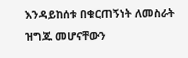እንዳይከሰቱ በቁርጠኝነት ለመስራት ዝግጁ መሆናቸውን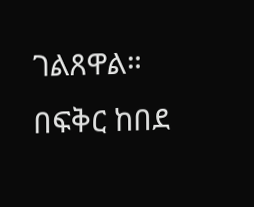ገልጸዋል።
በፍቅር ከበደ